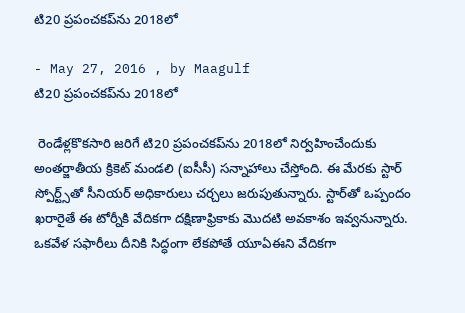టి20 ప్రపంచకప్‌ను 2018లో

- May 27, 2016 , by Maagulf
టి20 ప్రపంచకప్‌ను 2018లో

 రెండేళ్లకొకసారి జరిగే టి20 ప్రపంచకప్‌ను 2018లో నిర్వహించేందుకు అంతర్జాతీయ క్రికెట్ మండలి (ఐసీసీ) సన్నాహాలు చేస్తోంది. ఈ మేరకు స్టార్ స్పోర్ట్స్‌తో సీనియర్ అధికారులు చర్చలు జరుపుతున్నారు. స్టార్‌తో ఒప్పందం ఖరారైతే ఈ టోర్నీకి వేదికగా దక్షిణాఫ్రికాకు మొదటి అవకాశం ఇవ్వనున్నారు. ఒకవేళ సఫారీలు దీనికి సిద్ధంగా లేకపోతే యూఏఈని వేదికగా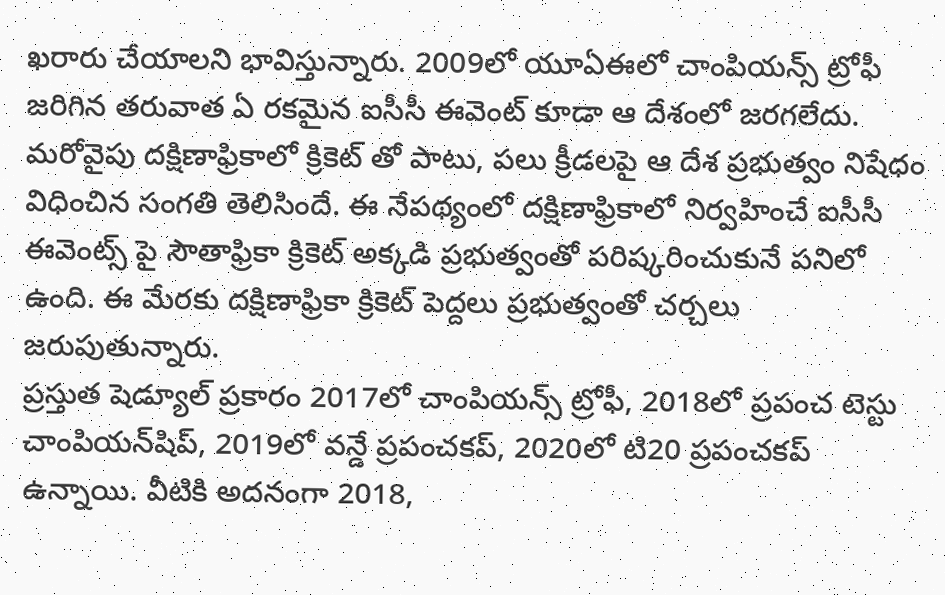ఖరారు చేయాలని భావిస్తున్నారు. 2009లో యూఏఈలో చాంపియన్స్ ట్రోఫీ జరిగిన తరువాత ఏ రకమైన ఐసీసీ ఈవెంట్ కూడా ఆ దేశంలో జరగలేదు. మరోవైపు దక్షిణాఫ్రికాలో క్రికెట్ తో పాటు, పలు క్రీడలపై ఆ దేశ ప్రభుత్వం నిషేధం విధించిన సంగతి తెలిసిందే. ఈ నేపథ్యంలో దక్షిణాఫ్రికాలో నిర్వహించే ఐసీసీ ఈవెంట్స్ పై సౌతాఫ్రికా క్రికెట్ అక్కడి ప్రభుత్వంతో పరిష్కరించుకునే పనిలో ఉంది. ఈ మేరకు దక్షిణాఫ్రికా క్రికెట్ పెద్దలు ప్రభుత్వంతో చర్చలు జరుపుతున్నారు.
ప్రస్తుత షెడ్యూల్ ప్రకారం 2017లో చాంపియన్స్ ట్రోఫీ, 2018లో ప్రపంచ టెస్టు చాంపియన్‌షిప్, 2019లో వన్డే ప్రపంచకప్, 2020లో టి20 ప్రపంచకప్ ఉన్నాయి. వీటికి అదనంగా 2018,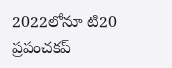2022లోనూ టి20 ప్రపంచకప్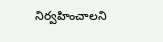నిర్వహించాలని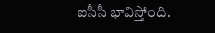ఐసీసీ భావిస్తోంది.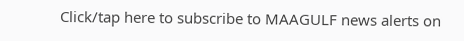Click/tap here to subscribe to MAAGULF news alerts on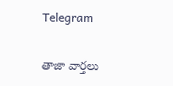Telegram

తాజా వార్తలు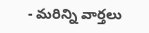- మరిన్ని వార్తలు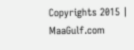Copyrights 2015 | MaaGulf.com